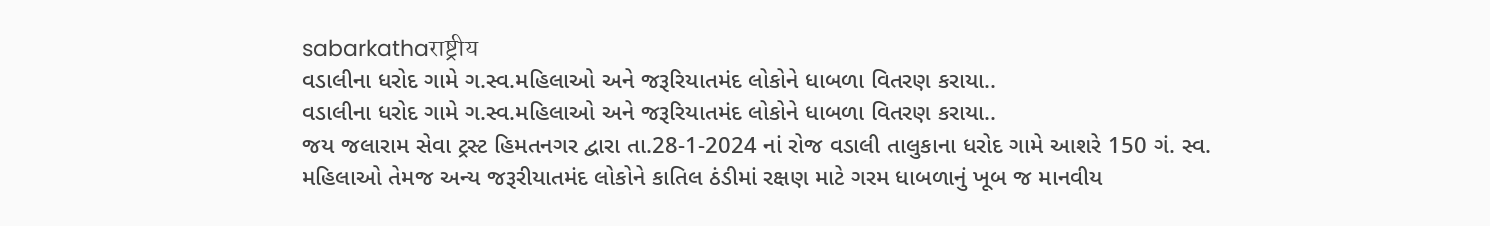sabarkathaराष्ट्रीय
વડાલીના ધરોદ ગામે ગ.સ્વ.મહિલાઓ અને જરૂરિયાતમંદ લોકોને ધાબળા વિતરણ કરાયા..
વડાલીના ધરોદ ગામે ગ.સ્વ.મહિલાઓ અને જરૂરિયાતમંદ લોકોને ધાબળા વિતરણ કરાયા..
જય જલારામ સેવા ટ્રસ્ટ હિમતનગર દ્વારા તા.28-1-2024 નાં રોજ વડાલી તાલુકાના ધરોદ ગામે આશરે 150 ગં. સ્વ. મહિલાઓ તેમજ અન્ય જરૂરીયાતમંદ લોકોને કાતિલ ઠંડીમાં રક્ષણ માટે ગરમ ધાબળાનું ખૂબ જ માનવીય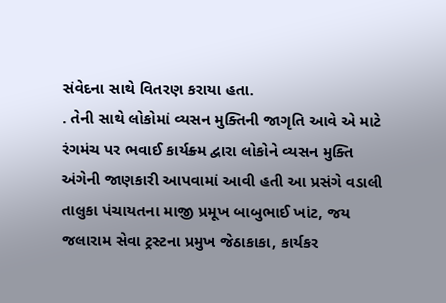સંવેદના સાથે વિતરણ કરાયા હતા.
. તેની સાથે લોકોમાં વ્યસન મુક્તિની જાગૃતિ આવે એ માટે રંગમંચ પર ભવાઈ કાર્યક્ર્મ દ્વારા લોકોને વ્યસન મુક્તિ અંગેની જાણકારી આપવામાં આવી હતી આ પ્રસંગે વડાલી તાલુકા પંચાયતના માજી પ્રમૂખ બાબુભાઈ ખાંટ, જય જલારામ સેવા ટ્રસ્ટના પ્રમુખ જેઠાકાકા, કાર્યકર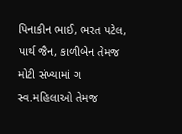પિનાકીન ભાઈ, ભરત પટેલ, પાર્થ જૈન, કાળીબેન તેમજ મોટી સંખ્યામાં ગ સ્વ.મહિલાઓ તેમજ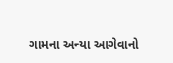ગામના અન્યા આગેવાનો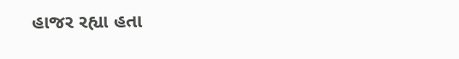હાજર રહ્યા હતા